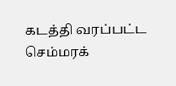கடத்தி வரப்பட்ட செம்மரக்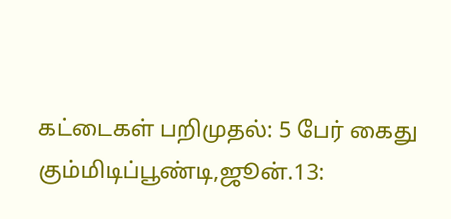கட்டைகள் பறிமுதல்: 5 பேர் கைது
கும்மிடிப்பூண்டி,ஜூன்.13: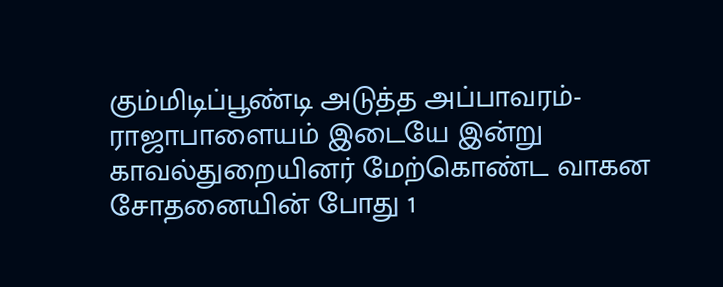கும்மிடிப்பூண்டி அடுத்த அப்பாவரம்-ராஜாபாளையம் இடையே இன்று காவல்துறையினர் மேற்கொண்ட வாகன சோதனையின் போது 1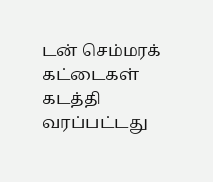டன் செம்மரக் கட்டைகள் கடத்தி வரப்பட்டது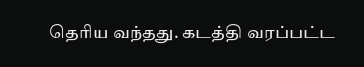தெரிய வந்தது. கடத்தி வரப்பட்ட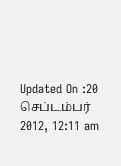Updated On :20 செப்டம்பர் 2012, 12:11 am